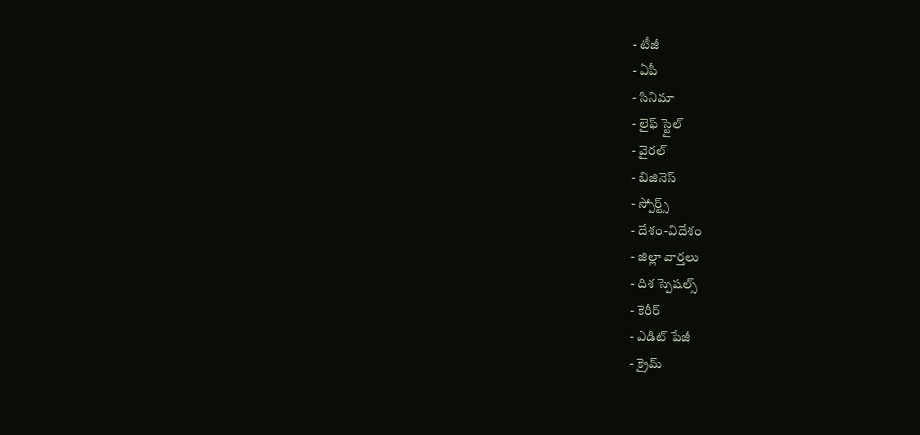- టీజీ
- ఏపీ
- సినిమా
- లైఫ్ స్టైల్
- వైరల్
- బిజినెస్
- స్పోర్ట్స్
- దేశం-విదేశం
- జిల్లా వార్తలు
- దిశ స్పెషల్స్
- కెరీర్
- ఎడిట్ పేజీ
- క్రైమ్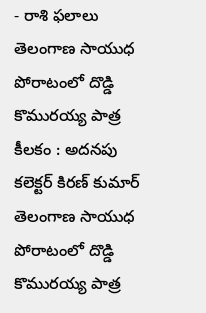- రాశి ఫలాలు
తెలంగాణ సాయుధ పోరాటంలో దొడ్డి కొమురయ్య పాత్ర కీలకం : అదనపు కలెక్టర్ కిరణ్ కుమార్
తెలంగాణ సాయుధ పోరాటంలో దొడ్డి కొమురయ్య పాత్ర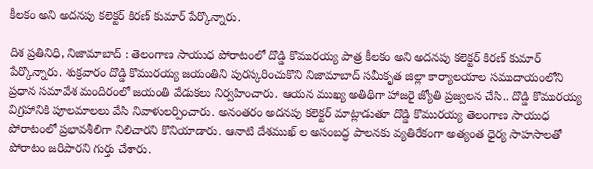కీలకం అని అదనపు కలెక్టర్ కిరణ్ కుమార్ పేర్కొన్నారు.

దిశ ప్రతినిధి, నిజామాబాద్ : తెలంగాణ సాయుధ పోరాటంలో దొడ్డి కొమురయ్య పాత్ర కీలకం అని అదనపు కలెక్టర్ కిరణ్ కుమార్ పేర్కొన్నారు. శుక్రవారం దొడ్డి కొమురయ్య జయంతిని పురస్కరించుకొని నిజామాబాద్ సమీకృత జిల్లా కార్యాలయాల సముదాయంలోని ప్రధాన సమావేశ మందిరంలో జయంతి వేడుకలు నిర్వహించారు. ఆయన ముఖ్య అతిథిగా హాజరై జ్యోతి ప్రజ్వలన చేసి.. దొడ్డి కొమురయ్య విగ్రహానికి పూలమాలలు వేసి నివాళులర్పించారు. అనంతరం అదనపు కలెక్టర్ మాట్లాడుతూ దొడ్డి కొమురయ్య తెలంగాణ సాయుధ పోరాటంలో ప్రభావశీలిగా నిలిచారని కొనియాడారు. ఆనాటి దేశముఖ్ ల అసంబద్ధ పాలనకు వ్యతిరేకంగా అత్యంత ధైర్య సాహసాలతో పోరాటం జరిపారని గుర్తు చేశారు.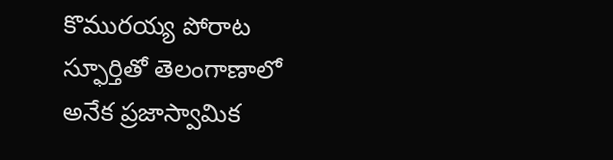కొమురయ్య పోరాట స్ఫూర్తితో తెలంగాణాలో అనేక ప్రజాస్వామిక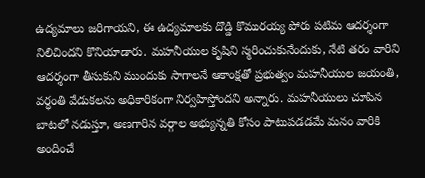ఉద్యమాలు జరిగాయని, ఈ ఉద్యమాలకు దొడ్డి కొమురయ్య పోరు పటిమ ఆదర్శంగా నిలిచిందని కొనియాడారు. మహనీయుల కృషిని స్మరించుకునేందుకు, నేటి తరం వారిని ఆదర్శంగా తీసుకుని ముందుకు సాగాలనే ఆకాంక్షతో ప్రభుత్వం మహనీయుల జయంతి, వర్ధంతి వేడుకలను అధికారికంగా నిర్వహిస్తోందని అన్నారు. మహనీయులు చూపిన బాటలో నడుస్తూ, అణగారిన వర్గాల అభ్యున్నతి కోసం పాటుపడడమే మనం వారికి అందించే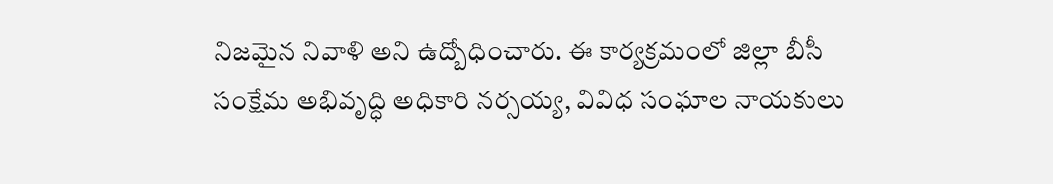నిజమైన నివాళి అని ఉద్బోధించారు. ఈ కార్యక్రమంలో జిల్లా బీసీ సంక్షేమ అభివృద్ధి అధికారి నర్సయ్య, వివిధ సంఘాల నాయకులు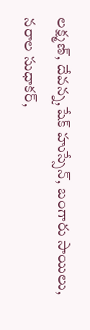లక్ష్మణ్, దేవన్న,షేక్ హుస్సేన్, బంగారు సాయిలు, నరాల సుధాకర్,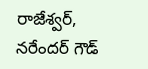రాజేశ్వర్, నరేందర్ గౌడ్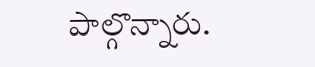పాల్గొన్నారు.